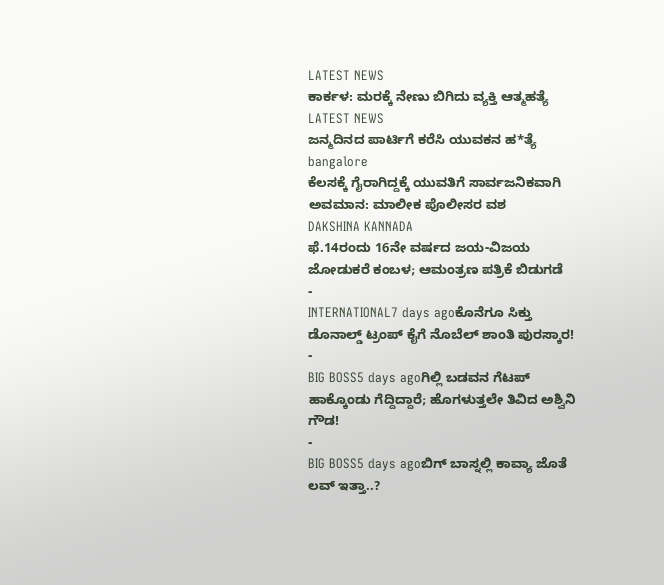LATEST NEWS
ಕಾರ್ಕಳ: ಮರಕ್ಕೆ ನೇಣು ಬಿಗಿದು ವ್ಯಕ್ತಿ ಆತ್ಮಹತ್ಯೆ
LATEST NEWS
ಜನ್ಮದಿನದ ಪಾರ್ಟಿಗೆ ಕರೆಸಿ ಯುವಕನ ಹ*ತ್ಯೆ
bangalore
ಕೆಲಸಕ್ಕೆ ಗೈರಾಗಿದ್ದಕ್ಕೆ ಯುವತಿಗೆ ಸಾರ್ವಜನಿಕವಾಗಿ ಅವಮಾನ: ಮಾಲೀಕ ಪೊಲೀಸರ ವಶ
DAKSHINA KANNADA
ಫೆ.14ರಂದು 16ನೇ ವರ್ಷದ ಜಯ-ವಿಜಯ ಜೋಡುಕರೆ ಕಂಬಳ; ಆಮಂತ್ರಣ ಪತ್ರಿಕೆ ಬಿಡುಗಡೆ
-
INTERNATIONAL7 days agoಕೊನೆಗೂ ಸಿಕ್ತು ಡೊನಾಲ್ಡ್ ಟ್ರಂಪ್ ಕೈಗೆ ನೊಬೆಲ್ ಶಾಂತಿ ಪುರಸ್ಕಾರ!
-
BIG BOSS5 days agoಗಿಲ್ಲಿ ಬಡವನ ಗೆಟಪ್ ಹಾಕ್ಕೊಂಡು ಗೆದ್ದಿದ್ದಾರೆ; ಹೊಗಳುತ್ತಲೇ ತಿವಿದ ಅಶ್ವಿನಿ ಗೌಡ!
-
BIG BOSS5 days agoಬಿಗ್ ಬಾಸ್ನಲ್ಲಿ ಕಾವ್ಯಾ ಜೊತೆ ಲವ್ ಇತ್ತಾ..?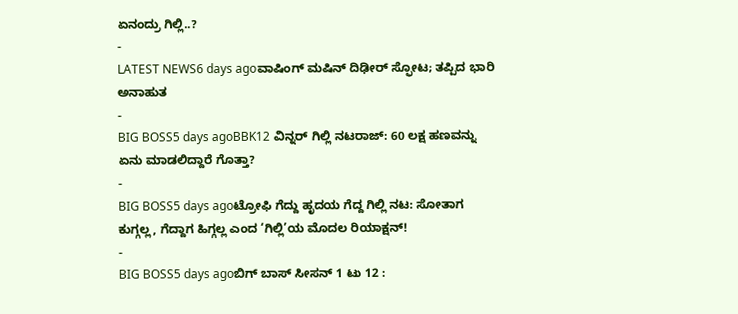ಏನಂದ್ರು ಗಿಲ್ಲಿ..?
-
LATEST NEWS6 days agoವಾಷಿಂಗ್ ಮಷಿನ್ ದಿಢೀರ್ ಸ್ಫೋಟ; ತಪ್ಪಿದ ಭಾರಿ ಅನಾಹುತ
-
BIG BOSS5 days agoBBK12 ವಿನ್ನರ್ ಗಿಲ್ಲಿ ನಟರಾಜ್: 60 ಲಕ್ಷ ಹಣವನ್ನು ಏನು ಮಾಡಲಿದ್ದಾರೆ ಗೊತ್ತಾ?
-
BIG BOSS5 days agoಟ್ರೋಫಿ ಗೆದ್ದು ಹೃದಯ ಗೆದ್ದ ಗಿಲ್ಲಿ ನಟ: ಸೋತಾಗ ಕುಗ್ಗಲ್ಲ, ಗೆದ್ದಾಗ ಹಿಗ್ಗಲ್ಲ ಎಂದ ‘ಗಿಲ್ಲಿ’ಯ ಮೊದಲ ರಿಯಾಕ್ಷನ್!
-
BIG BOSS5 days agoಬಿಗ್ ಬಾಸ್ ಸೀಸನ್ 1 ಟು 12 :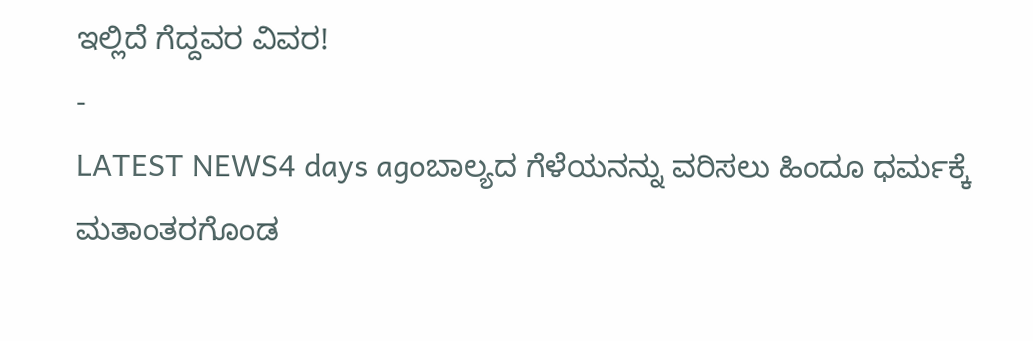ಇಲ್ಲಿದೆ ಗೆದ್ದವರ ವಿವರ!
-
LATEST NEWS4 days agoಬಾಲ್ಯದ ಗೆಳೆಯನನ್ನು ವರಿಸಲು ಹಿಂದೂ ಧರ್ಮಕ್ಕೆ ಮತಾಂತರಗೊಂಡ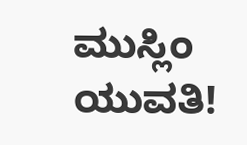ಮುಸ್ಲಿಂ ಯುವತಿ!